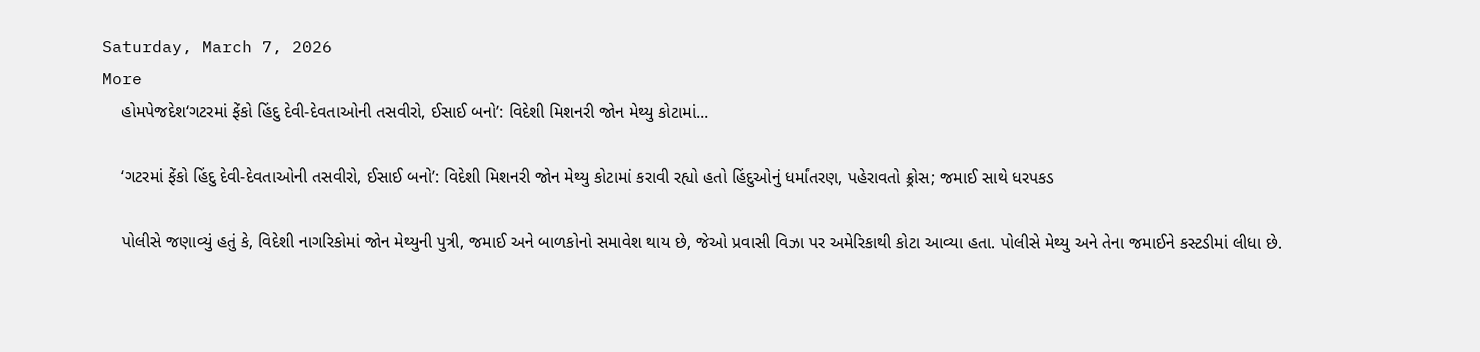Saturday, March 7, 2026
More
    હોમપેજદેશ‘ગટરમાં ફેંકો હિંદુ દેવી-દેવતાઓની તસવીરો, ઈસાઈ બનો’: વિદેશી મિશનરી જોન મેથ્યુ કોટામાં...

    ‘ગટરમાં ફેંકો હિંદુ દેવી-દેવતાઓની તસવીરો, ઈસાઈ બનો’: વિદેશી મિશનરી જોન મેથ્યુ કોટામાં કરાવી રહ્યો હતો હિંદુઓનું ધર્માંતરણ, પહેરાવતો ક્ર્રોસ; જમાઈ સાથે ધરપકડ

    પોલીસે જણાવ્યું હતું કે, વિદેશી નાગરિકોમાં જોન મેથ્યુની પુત્રી, જમાઈ અને બાળકોનો સમાવેશ થાય છે, જેઓ પ્રવાસી વિઝા પર અમેરિકાથી કોટા આવ્યા હતા. પોલીસે મેથ્યુ અને તેના જમાઈને કસ્ટડીમાં લીધા છે.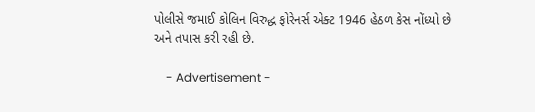પોલીસે જમાઈ કોલિન વિરુદ્ધ ફોરેનર્સ એક્ટ 1946 હેઠળ કેસ નોંધ્યો છે અને તપાસ કરી રહી છે.

    - Advertisement -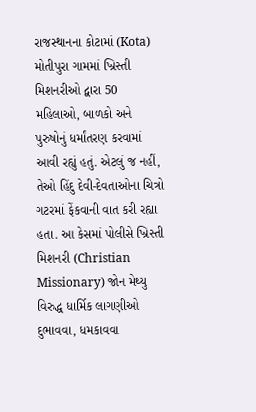રાજસ્થાનના કોટામાં (Kota) મોતીપુરા ગામમાં ખ્રિસ્તી મિશનરીઓ દ્વારા 50 મહિલાઓ, બાળકો અને પુરુષોનું ધર્માંતરણ કરવામાં આવી રહ્યું હતું. એટલું જ નહીં, તેઓ હિંદુ દેવી-દેવતાઓના ચિત્રો ગટરમાં ફેંકવાની વાત કરી રહ્યા હતા. આ કેસમાં પોલીસે ખ્રિસ્તી મિશનરી (Christian Missionary) જોન મેથ્યુ વિરુદ્ધ ધાર્મિક લાગણીઓ દુભાવવા, ધમકાવવા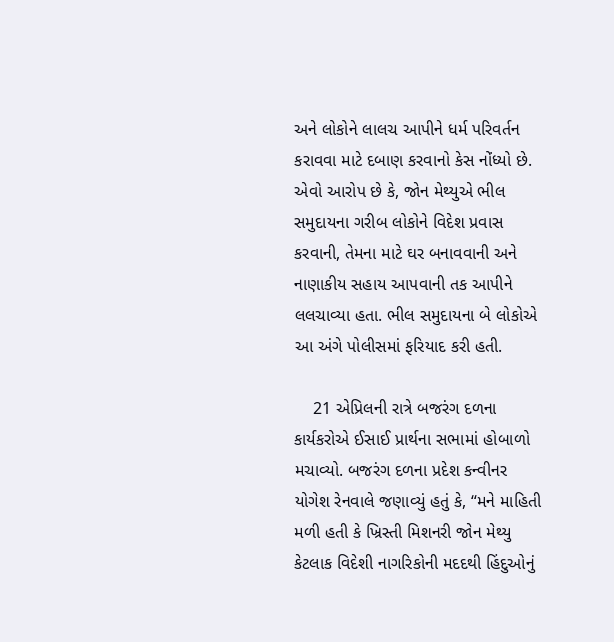અને લોકોને લાલચ આપીને ધર્મ પરિવર્તન કરાવવા માટે દબાણ કરવાનો કેસ નોંધ્યો છે. એવો આરોપ છે કે, જોન મેથ્યુએ ભીલ સમુદાયના ગરીબ લોકોને વિદેશ પ્રવાસ કરવાની, તેમના માટે ઘર બનાવવાની અને નાણાકીય સહાય આપવાની તક આપીને લલચાવ્યા હતા. ભીલ સમુદાયના બે લોકોએ આ અંગે પોલીસમાં ફરિયાદ કરી હતી.

    21 એપ્રિલની રાત્રે બજરંગ દળના કાર્યકરોએ ઈસાઈ પ્રાર્થના સભામાં હોબાળો મચાવ્યો. બજરંગ દળના પ્રદેશ કન્વીનર યોગેશ રેનવાલે જણાવ્યું હતું કે, “મને માહિતી મળી હતી કે ખ્રિસ્તી મિશનરી જોન મેથ્યુ કેટલાક વિદેશી નાગરિકોની મદદથી હિંદુઓનું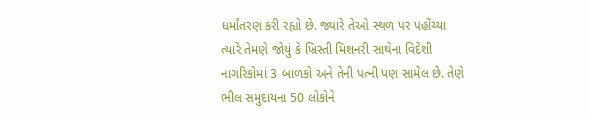ધર્માંતરણ કરી રહ્યો છે. જ્યારે તેઓ સ્થળ પર પહોંચ્યા ત્યારે તેમણે જોયું કે ખ્રિસ્તી મિશનરી સાથેના વિદેશી નાગરિકોમાં 3 બાળકો અને તેની પત્ની પણ સામેલ છે. તેણે ભીલ સમુદાયના 50 લોકોને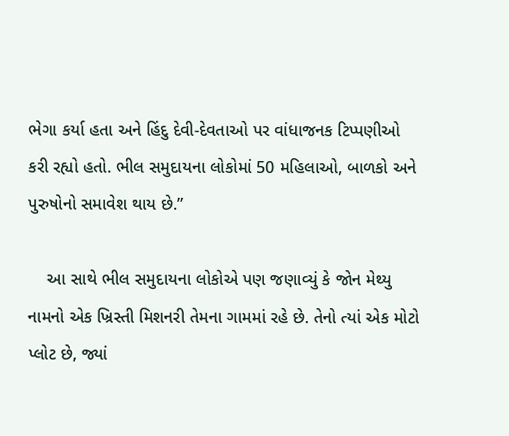ભેગા કર્યા હતા અને હિંદુ દેવી-દેવતાઓ પર વાંધાજનક ટિપ્પણીઓ કરી રહ્યો હતો. ભીલ સમુદાયના લોકોમાં 50 મહિલાઓ, બાળકો અને પુરુષોનો સમાવેશ થાય છે.”

    આ સાથે ભીલ સમુદાયના લોકોએ પણ જણાવ્યું કે જોન મેથ્યુ નામનો એક ખ્રિસ્તી મિશનરી તેમના ગામમાં રહે છે. તેનો ત્યાં એક મોટો પ્લોટ છે, જ્યાં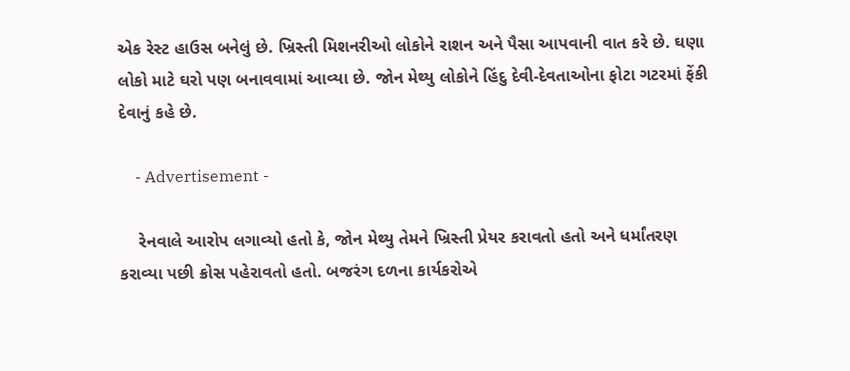એક રેસ્ટ હાઉસ બનેલું છે. ખ્રિસ્તી મિશનરીઓ લોકોને રાશન અને પૈસા આપવાની વાત કરે છે. ઘણા લોકો માટે ઘરો પણ બનાવવામાં આવ્યા છે. જોન મેથ્યુ લોકોને હિંદુ દેવી-દેવતાઓના ફોટા ગટરમાં ફેંકી દેવાનું કહે છે.

    - Advertisement -

    રેનવાલે આરોપ લગાવ્યો હતો કે, જોન મેથ્યુ તેમને ખ્રિસ્તી પ્રેયર કરાવતો હતો અને ધર્માંતરણ કરાવ્યા પછી ક્રોસ પહેરાવતો હતો. બજરંગ દળના કાર્યકરોએ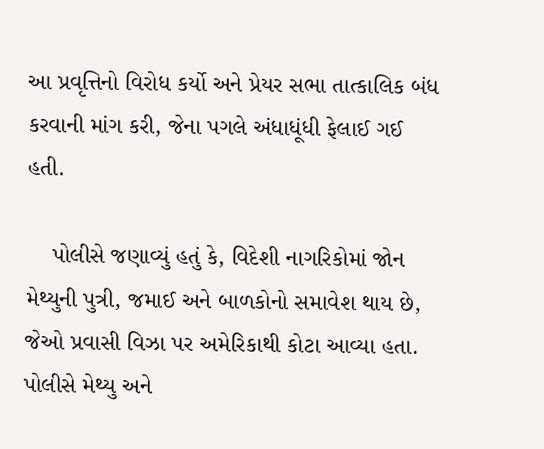આ પ્રવૃત્તિનો વિરોધ કર્યો અને પ્રેયર સભા તાત્કાલિક બંધ કરવાની માંગ કરી, જેના પગલે અંધાધૂંધી ફેલાઈ ગઈ હતી.

    પોલીસે જણાવ્યું હતું કે, વિદેશી નાગરિકોમાં જોન મેથ્યુની પુત્રી, જમાઈ અને બાળકોનો સમાવેશ થાય છે, જેઓ પ્રવાસી વિઝા પર અમેરિકાથી કોટા આવ્યા હતા. પોલીસે મેથ્યુ અને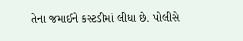તેના જમાઈને કસ્ટડીમાં લીધા છે. પોલીસે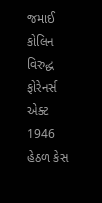જમાઈ કોલિન વિરુદ્ધ ફોરેનર્સ એક્ટ 1946 હેઠળ કેસ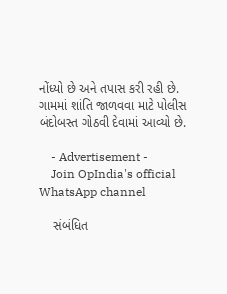નોંધ્યો છે અને તપાસ કરી રહી છે. ગામમાં શાંતિ જાળવવા માટે પોલીસ બંદોબસ્ત ગોઠવી દેવામાં આવ્યો છે.

    - Advertisement -
    Join OpIndia's official WhatsApp channel

    સંબંધિત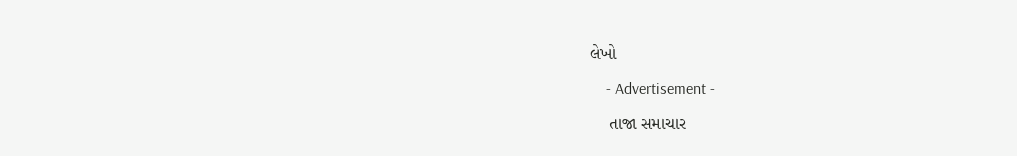લેખો

    - Advertisement -

    તાજા સમાચાર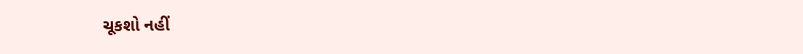ચૂકશો નહીં